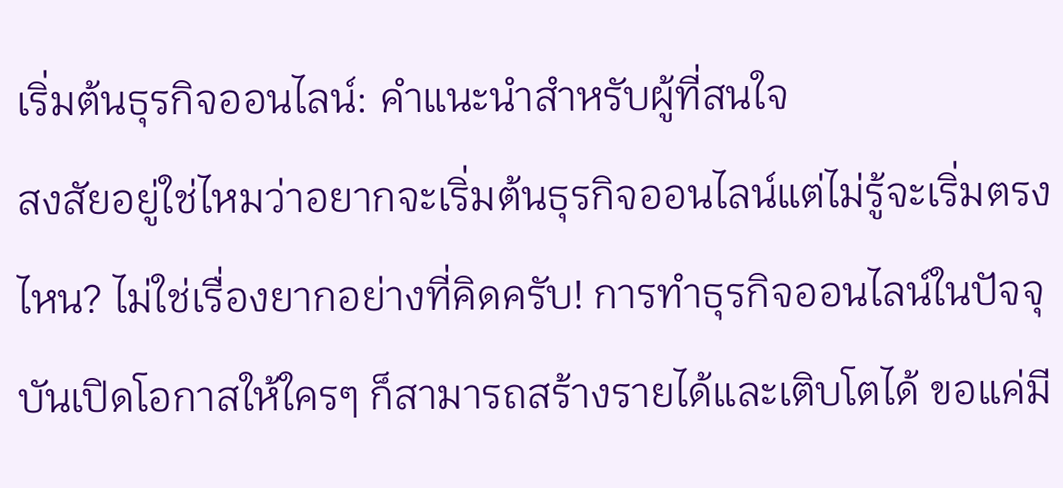เริ่มต้นธุรกิจออนไลน์: คำแนะนำสำหรับผู้ที่สนใจ
สงสัยอยู่ใช่ไหมว่าอยากจะเริ่มต้นธุรกิจออนไลน์แต่ไม่รู้จะเริ่มตรงไหน? ไม่ใช่เรื่องยากอย่างที่คิดครับ! การทำธุรกิจออนไลน์ในปัจจุบันเปิดโอกาสให้ใครๆ ก็สามารถสร้างรายได้และเติบโตได้ ขอแค่มี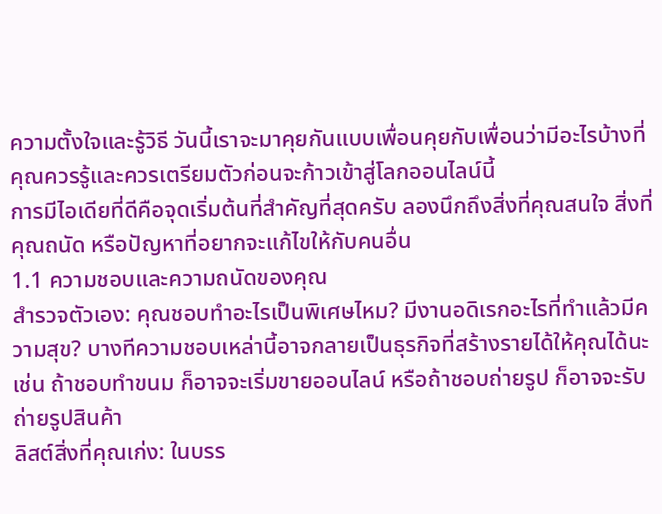ความตั้งใจและรู้วิธี วันนี้เราจะมาคุยกันแบบเพื่อนคุยกับเพื่อนว่ามีอะไรบ้างที่คุณควรรู้และควรเตรียมตัวก่อนจะก้าวเข้าสู่โลกออนไลน์นี้
การมีไอเดียที่ดีคือจุดเริ่มต้นที่สำคัญที่สุดครับ ลองนึกถึงสิ่งที่คุณสนใจ สิ่งที่คุณถนัด หรือปัญหาที่อยากจะแก้ไขให้กับคนอื่น
1.1 ความชอบและความถนัดของคุณ
สำรวจตัวเอง: คุณชอบทำอะไรเป็นพิเศษไหม? มีงานอดิเรกอะไรที่ทำแล้วมีความสุข? บางทีความชอบเหล่านี้อาจกลายเป็นธุรกิจที่สร้างรายได้ให้คุณได้นะ เช่น ถ้าชอบทำขนม ก็อาจจะเริ่มขายออนไลน์ หรือถ้าชอบถ่ายรูป ก็อาจจะรับถ่ายรูปสินค้า
ลิสต์สิ่งที่คุณเก่ง: ในบรร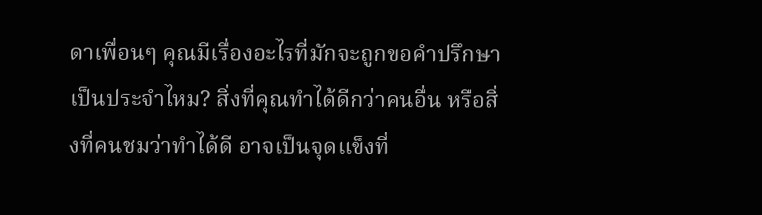ดาเพื่อนๆ คุณมีเรื่องอะไรที่มักจะถูกขอคำปรึกษาเป็นประจำไหม? สิ่งที่คุณทำได้ดีกว่าคนอื่น หรือสิ่งที่คนชมว่าทำได้ดี อาจเป็นจุดแข็งที่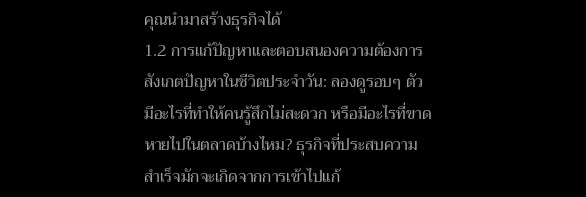คุณนำมาสร้างธุรกิจได้
1.2 การแก้ปัญหาและตอบสนองความต้องการ
สังเกตปัญหาในชีวิตประจำวัน: ลองดูรอบๆ ตัว มีอะไรที่ทำให้คนรู้สึกไม่สะดวก หรือมีอะไรที่ขาดหายไปในตลาดบ้างไหม? ธุรกิจที่ประสบความสำเร็จมักจะเกิดจากการเข้าไปแก้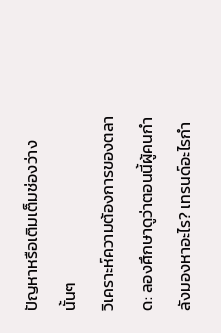ปัญหาหรือเติมเต็มช่องว่างนั้นๆ
วิเคราะห์ความต้องการของตลาด: ลองศึกษาดูว่าตอนนี้ผู้คนกำลังมองหาอะไร? เทรนด์อะไรกำ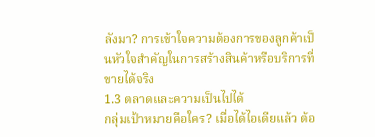ลังมา? การเข้าใจความต้องการของลูกค้าเป็นหัวใจสำคัญในการสร้างสินค้าหรือบริการที่ขายได้จริง
1.3 ตลาดและความเป็นไปได้
กลุ่มเป้าหมายคือใคร? เมื่อได้ไอเดียแล้ว ต้อ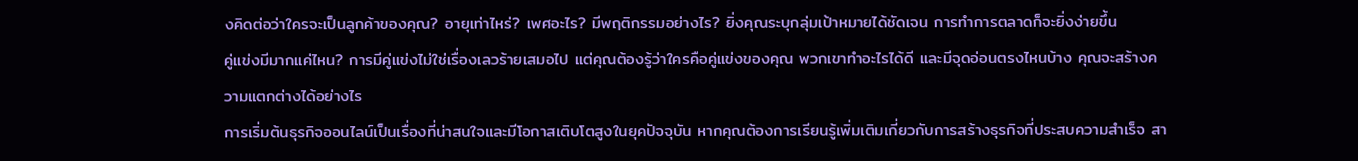งคิดต่อว่าใครจะเป็นลูกค้าของคุณ? อายุเท่าไหร่? เพศอะไร? มีพฤติกรรมอย่างไร? ยิ่งคุณระบุกลุ่มเป้าหมายได้ชัดเจน การทำการตลาดก็จะยิ่งง่ายขึ้น
คู่แข่งมีมากแค่ไหน? การมีคู่แข่งไม่ใช่เรื่องเลวร้ายเสมอไป แต่คุณต้องรู้ว่าใครคือคู่แข่งของคุณ พวกเขาทำอะไรได้ดี และมีจุดอ่อนตรงไหนบ้าง คุณจะสร้างความแตกต่างได้อย่างไร
การเริ่มต้นธุรกิจออนไลน์เป็นเรื่องที่น่าสนใจและมีโอกาสเติบโตสูงในยุคปัจจุบัน หากคุณต้องการเรียนรู้เพิ่มเติมเกี่ยวกับการสร้างธุรกิจที่ประสบความสำเร็จ สา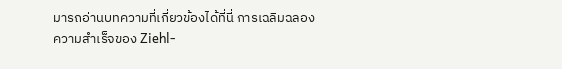มารถอ่านบทความที่เกี่ยวข้องได้ที่นี่ การเฉลิมฉลองความสำเร็จของ Ziehl-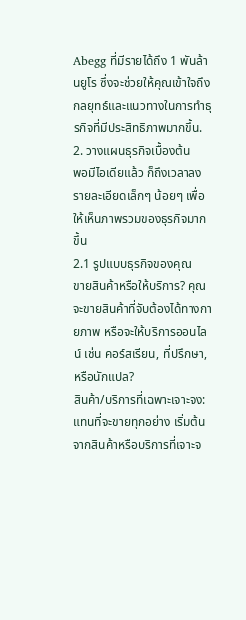Abegg ที่มีรายได้ถึง 1 พันล้านยูโร ซึ่งจะช่วยให้คุณเข้าใจถึงกลยุทธ์และแนวทางในการทำธุรกิจที่มีประสิทธิภาพมากขึ้น.
2. วางแผนธุรกิจเบื้องต้น
พอมีไอเดียแล้ว ก็ถึงเวลาลงรายละเอียดเล็กๆ น้อยๆ เพื่อให้เห็นภาพรวมของธุรกิจมากขึ้น
2.1 รูปแบบธุรกิจของคุณ
ขายสินค้าหรือให้บริการ? คุณจะขายสินค้าที่จับต้องได้ทางกายภาพ หรือจะให้บริการออนไลน์ เช่น คอร์สเรียน, ที่ปรึกษา, หรือนักแปล?
สินค้า/บริการที่เฉพาะเจาะจง: แทนที่จะขายทุกอย่าง เริ่มต้นจากสินค้าหรือบริการที่เจาะจ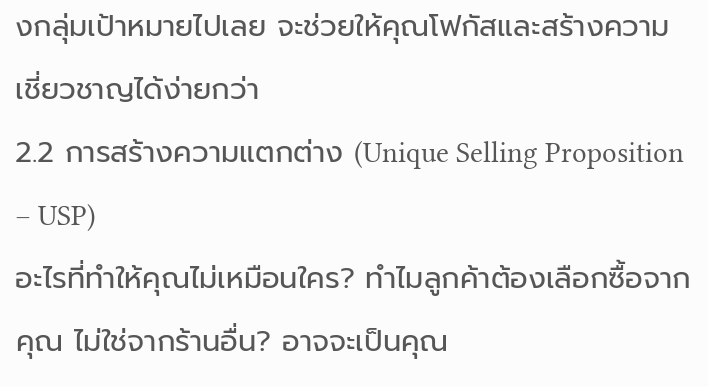งกลุ่มเป้าหมายไปเลย จะช่วยให้คุณโฟกัสและสร้างความเชี่ยวชาญได้ง่ายกว่า
2.2 การสร้างความแตกต่าง (Unique Selling Proposition – USP)
อะไรที่ทำให้คุณไม่เหมือนใคร? ทำไมลูกค้าต้องเลือกซื้อจากคุณ ไม่ใช่จากร้านอื่น? อาจจะเป็นคุณ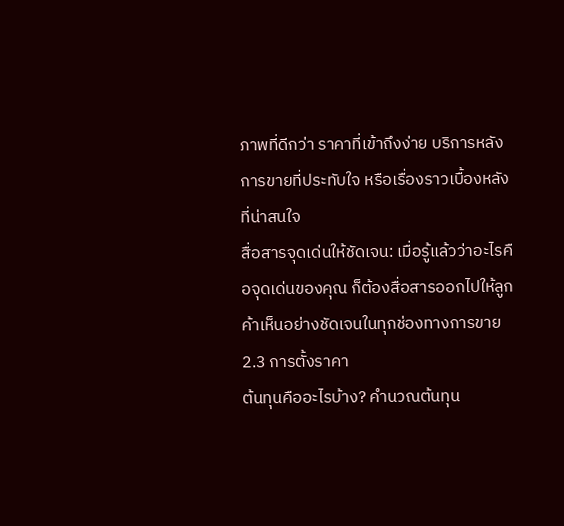ภาพที่ดีกว่า ราคาที่เข้าถึงง่าย บริการหลังการขายที่ประทับใจ หรือเรื่องราวเบื้องหลังที่น่าสนใจ
สื่อสารจุดเด่นให้ชัดเจน: เมื่อรู้แล้วว่าอะไรคือจุดเด่นของคุณ ก็ต้องสื่อสารออกไปให้ลูกค้าเห็นอย่างชัดเจนในทุกช่องทางการขาย
2.3 การตั้งราคา
ต้นทุนคืออะไรบ้าง? คำนวณต้นทุน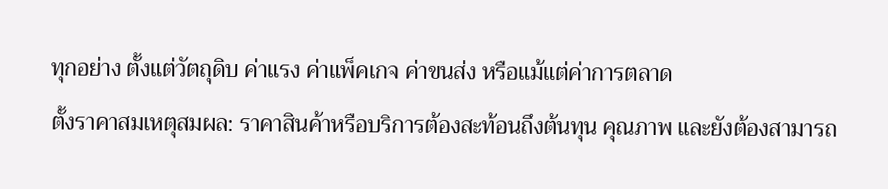ทุกอย่าง ตั้งแต่วัตถุดิบ ค่าแรง ค่าแพ็คเกจ ค่าขนส่ง หรือแม้แต่ค่าการตลาด
ตั้งราคาสมเหตุสมผล: ราคาสินค้าหรือบริการต้องสะท้อนถึงต้นทุน คุณภาพ และยังต้องสามารถ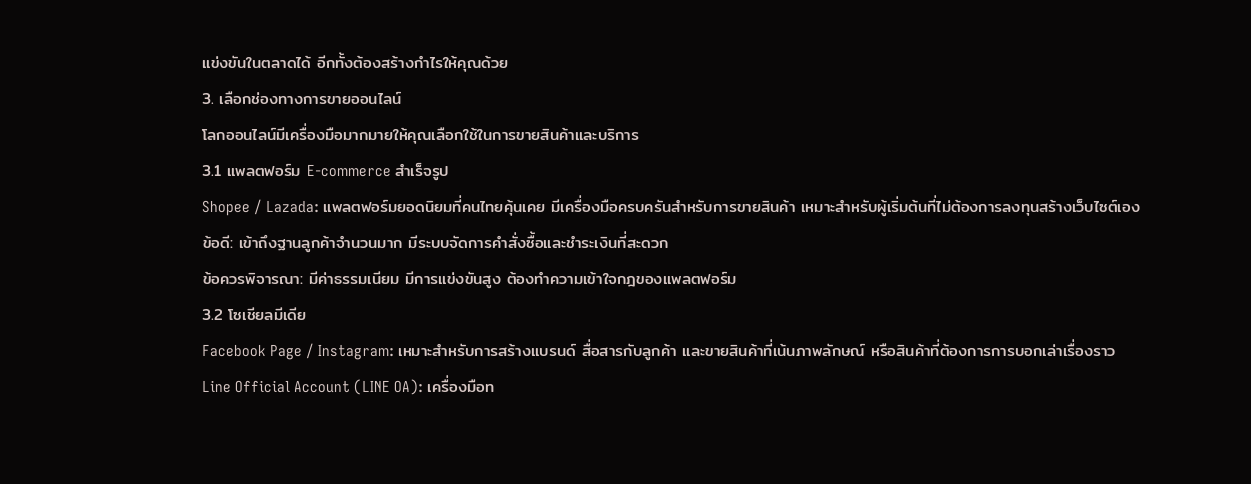แข่งขันในตลาดได้ อีกทั้งต้องสร้างกำไรให้คุณด้วย
3. เลือกช่องทางการขายออนไลน์
โลกออนไลน์มีเครื่องมือมากมายให้คุณเลือกใช้ในการขายสินค้าและบริการ
3.1 แพลตฟอร์ม E-commerce สำเร็จรูป
Shopee / Lazada: แพลตฟอร์มยอดนิยมที่คนไทยคุ้นเคย มีเครื่องมือครบครันสำหรับการขายสินค้า เหมาะสำหรับผู้เริ่มต้นที่ไม่ต้องการลงทุนสร้างเว็บไซต์เอง
ข้อดี: เข้าถึงฐานลูกค้าจำนวนมาก มีระบบจัดการคำสั่งซื้อและชำระเงินที่สะดวก
ข้อควรพิจารณา: มีค่าธรรมเนียม มีการแข่งขันสูง ต้องทำความเข้าใจกฎของแพลตฟอร์ม
3.2 โซเชียลมีเดีย
Facebook Page / Instagram: เหมาะสำหรับการสร้างแบรนด์ สื่อสารกับลูกค้า และขายสินค้าที่เน้นภาพลักษณ์ หรือสินค้าที่ต้องการการบอกเล่าเรื่องราว
Line Official Account (LINE OA): เครื่องมือท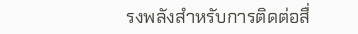รงพลังสำหรับการติดต่อสื่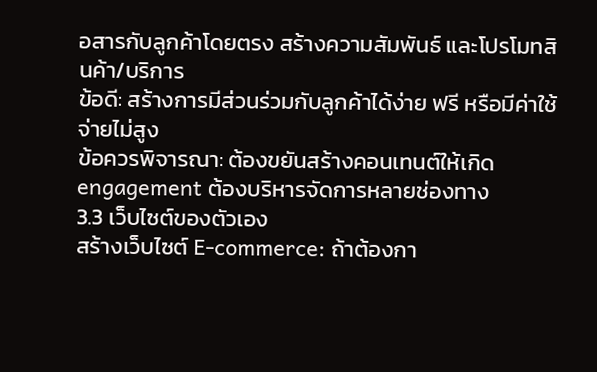อสารกับลูกค้าโดยตรง สร้างความสัมพันธ์ และโปรโมทสินค้า/บริการ
ข้อดี: สร้างการมีส่วนร่วมกับลูกค้าได้ง่าย ฟรี หรือมีค่าใช้จ่ายไม่สูง
ข้อควรพิจารณา: ต้องขยันสร้างคอนเทนต์ให้เกิด engagement ต้องบริหารจัดการหลายช่องทาง
3.3 เว็บไซต์ของตัวเอง
สร้างเว็บไซต์ E-commerce: ถ้าต้องกา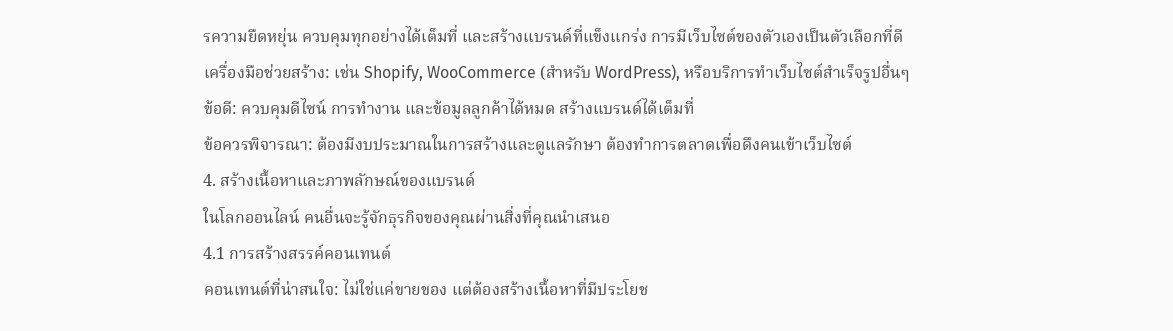รความยืดหยุ่น ควบคุมทุกอย่างได้เต็มที่ และสร้างแบรนด์ที่แข็งแกร่ง การมีเว็บไซต์ของตัวเองเป็นตัวเลือกที่ดี
เครื่องมือช่วยสร้าง: เช่น Shopify, WooCommerce (สำหรับ WordPress), หรือบริการทำเว็บไซต์สำเร็จรูปอื่นๆ
ข้อดี: ควบคุมดีไซน์ การทำงาน และข้อมูลลูกค้าได้หมด สร้างแบรนด์ได้เต็มที่
ข้อควรพิจารณา: ต้องมีงบประมาณในการสร้างและดูแลรักษา ต้องทำการตลาดเพื่อดึงคนเข้าเว็บไซต์
4. สร้างเนื้อหาและภาพลักษณ์ของแบรนด์
ในโลกออนไลน์ คนอื่นจะรู้จักธุรกิจของคุณผ่านสิ่งที่คุณนำเสนอ
4.1 การสร้างสรรค์คอนเทนต์
คอนเทนต์ที่น่าสนใจ: ไม่ใช่แค่ขายของ แต่ต้องสร้างเนื้อหาที่มีประโยช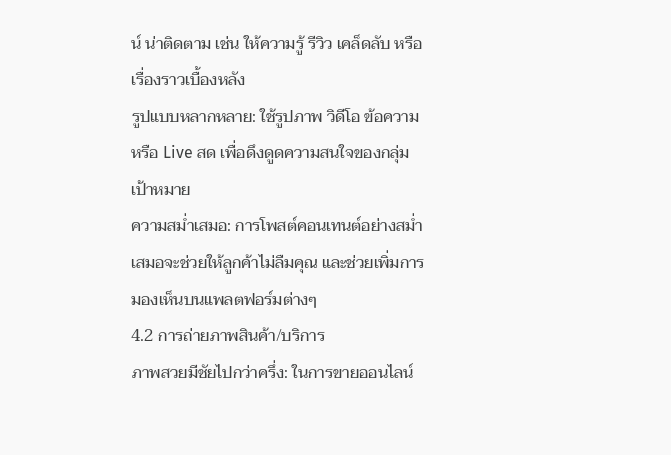น์ น่าติดตาม เช่น ให้ความรู้ รีวิว เคล็ดลับ หรือเรื่องราวเบื้องหลัง
รูปแบบหลากหลาย: ใช้รูปภาพ วิดีโอ ข้อความ หรือ Live สด เพื่อดึงดูดความสนใจของกลุ่มเป้าหมาย
ความสม่ำเสมอ: การโพสต์คอนเทนต์อย่างสม่ำเสมอจะช่วยให้ลูกค้าไม่ลืมคุณ และช่วยเพิ่มการมองเห็นบนแพลตฟอร์มต่างๆ
4.2 การถ่ายภาพสินค้า/บริการ
ภาพสวยมีชัยไปกว่าครึ่ง: ในการขายออนไลน์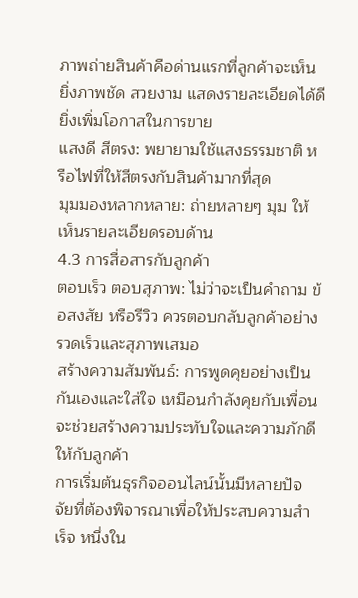ภาพถ่ายสินค้าคือด่านแรกที่ลูกค้าจะเห็น ยิ่งภาพชัด สวยงาม แสดงรายละเอียดได้ดี ยิ่งเพิ่มโอกาสในการขาย
แสงดี สีตรง: พยายามใช้แสงธรรมชาติ หรือไฟที่ให้สีตรงกับสินค้ามากที่สุด
มุมมองหลากหลาย: ถ่ายหลายๆ มุม ให้เห็นรายละเอียดรอบด้าน
4.3 การสื่อสารกับลูกค้า
ตอบเร็ว ตอบสุภาพ: ไม่ว่าจะเป็นคำถาม ข้อสงสัย หรือรีวิว ควรตอบกลับลูกค้าอย่างรวดเร็วและสุภาพเสมอ
สร้างความสัมพันธ์: การพูดคุยอย่างเป็นกันเองและใส่ใจ เหมือนกำลังคุยกับเพื่อน จะช่วยสร้างความประทับใจและความภักดีให้กับลูกค้า
การเริ่มต้นธุรกิจออนไลน์นั้นมีหลายปัจจัยที่ต้องพิจารณาเพื่อให้ประสบความสำเร็จ หนึ่งใน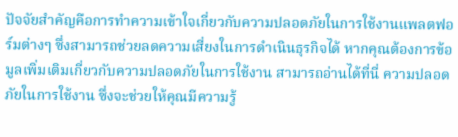ปัจจัยสำคัญคือการทำความเข้าใจเกี่ยวกับความปลอดภัยในการใช้งานแพลตฟอร์มต่างๆ ซึ่งสามารถช่วยลดความเสี่ยงในการดำเนินธุรกิจได้ หากคุณต้องการข้อมูลเพิ่มเติมเกี่ยวกับความปลอดภัยในการใช้งาน สามารถอ่านได้ที่นี่ ความปลอดภัยในการใช้งาน ซึ่งจะช่วยให้คุณมีความรู้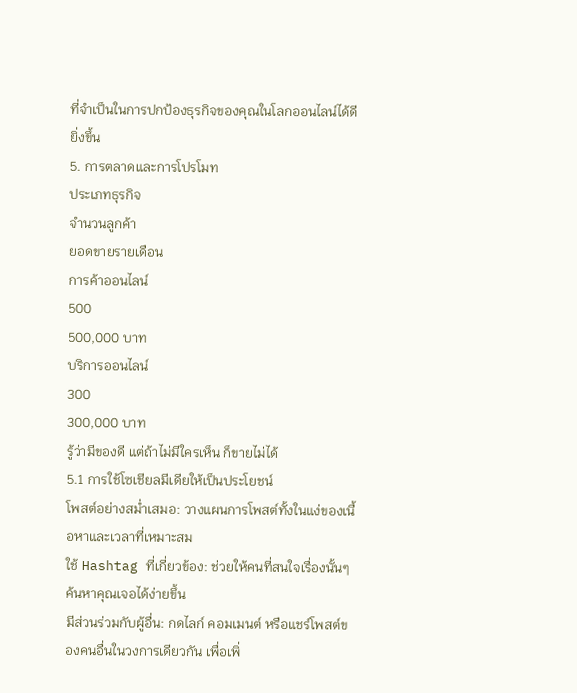ที่จำเป็นในการปกป้องธุรกิจของคุณในโลกออนไลน์ได้ดียิ่งขึ้น
5. การตลาดและการโปรโมท
ประเภทธุรกิจ
จำนวนลูกค้า
ยอดขายรายเดือน
การค้าออนไลน์
500
500,000 บาท
บริการออนไลน์
300
300,000 บาท
รู้ว่ามีของดี แต่ถ้าไม่มีใครเห็น ก็ขายไม่ได้
5.1 การใช้โซเชียลมีเดียให้เป็นประโยชน์
โพสต์อย่างสม่ำเสมอ: วางแผนการโพสต์ทั้งในแง่ของเนื้อหาและเวลาที่เหมาะสม
ใช้ Hashtag ที่เกี่ยวข้อง: ช่วยให้คนที่สนใจเรื่องนั้นๆ ค้นหาคุณเจอได้ง่ายขึ้น
มีส่วนร่วมกับผู้อื่น: กดไลก์ คอมเมนต์ หรือแชร์โพสต์ของคนอื่นในวงการเดียวกัน เพื่อเพิ่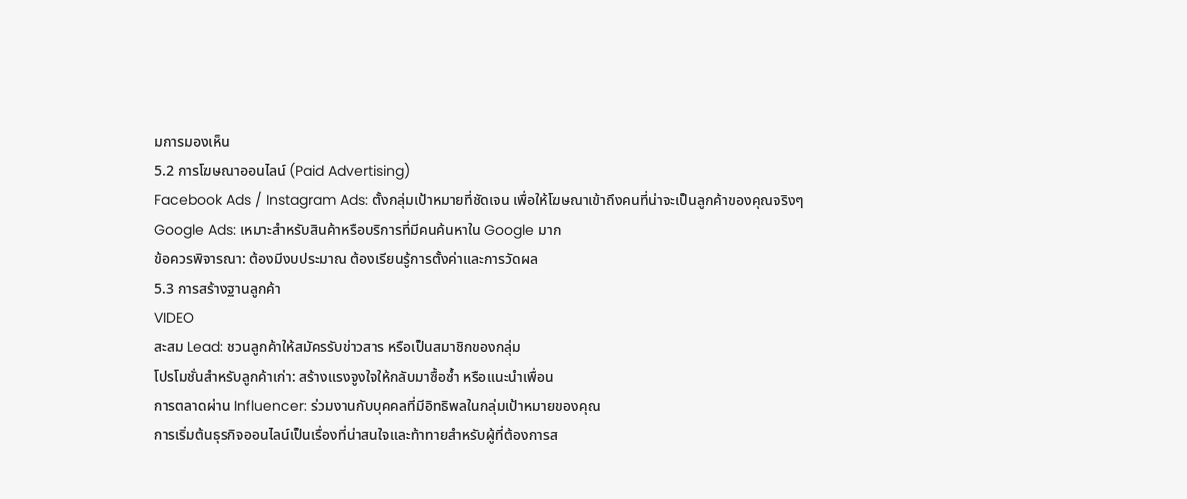มการมองเห็น
5.2 การโฆษณาออนไลน์ (Paid Advertising)
Facebook Ads / Instagram Ads: ตั้งกลุ่มเป้าหมายที่ชัดเจน เพื่อให้โฆษณาเข้าถึงคนที่น่าจะเป็นลูกค้าของคุณจริงๆ
Google Ads: เหมาะสำหรับสินค้าหรือบริการที่มีคนค้นหาใน Google มาก
ข้อควรพิจารณา: ต้องมีงบประมาณ ต้องเรียนรู้การตั้งค่าและการวัดผล
5.3 การสร้างฐานลูกค้า
VIDEO
สะสม Lead: ชวนลูกค้าให้สมัครรับข่าวสาร หรือเป็นสมาชิกของกลุ่ม
โปรโมชั่นสำหรับลูกค้าเก่า: สร้างแรงจูงใจให้กลับมาซื้อซ้ำ หรือแนะนำเพื่อน
การตลาดผ่าน Influencer: ร่วมงานกับบุคคลที่มีอิทธิพลในกลุ่มเป้าหมายของคุณ
การเริ่มต้นธุรกิจออนไลน์เป็นเรื่องที่น่าสนใจและท้าทายสำหรับผู้ที่ต้องการส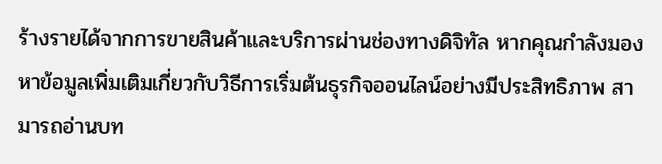ร้างรายได้จากการขายสินค้าและบริการผ่านช่องทางดิจิทัล หากคุณกำลังมองหาข้อมูลเพิ่มเติมเกี่ยวกับวิธีการเริ่มต้นธุรกิจออนไลน์อย่างมีประสิทธิภาพ สามารถอ่านบท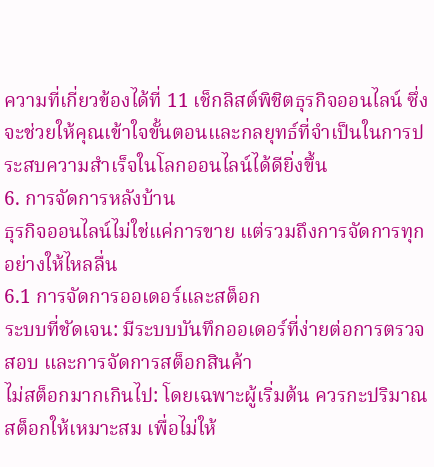ความที่เกี่ยวข้องได้ที่ 11 เช็กลิสต์พิชิตธุรกิจออนไลน์ ซึ่งจะช่วยให้คุณเข้าใจขั้นตอนและกลยุทธ์ที่จำเป็นในการประสบความสำเร็จในโลกออนไลน์ได้ดียิ่งขึ้น
6. การจัดการหลังบ้าน
ธุรกิจออนไลน์ไม่ใช่แค่การขาย แต่รวมถึงการจัดการทุกอย่างให้ไหลลื่น
6.1 การจัดการออเดอร์และสต็อก
ระบบที่ชัดเจน: มีระบบบันทึกออเดอร์ที่ง่ายต่อการตรวจสอบ และการจัดการสต็อกสินค้า
ไม่สต็อกมากเกินไป: โดยเฉพาะผู้เริ่มต้น ควรกะปริมาณสต็อกให้เหมาะสม เพื่อไม่ให้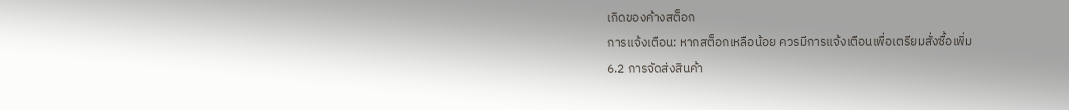เกิดของค้างสต็อก
การแจ้งเตือน: หากสต็อกเหลือน้อย ควรมีการแจ้งเตือนเพื่อเตรียมสั่งซื้อเพิ่ม
6.2 การจัดส่งสินค้า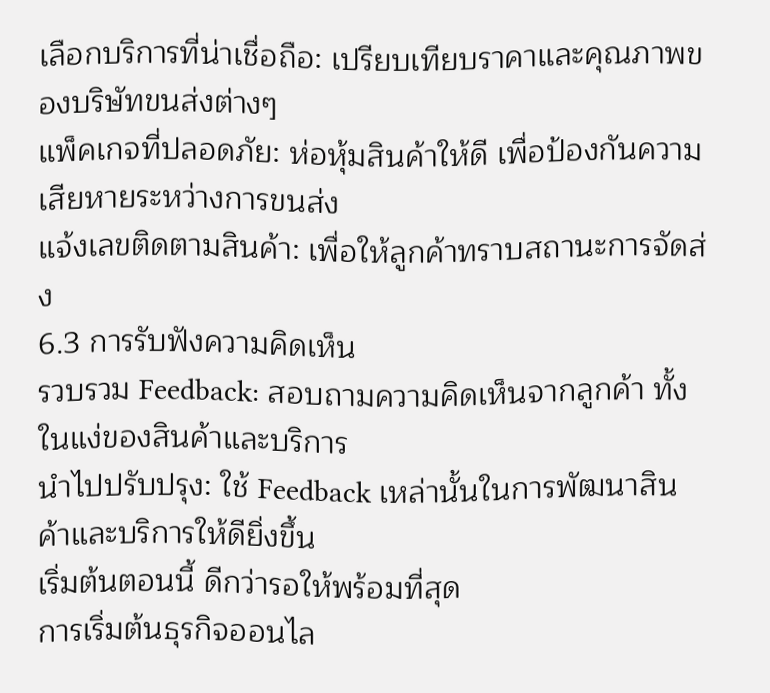เลือกบริการที่น่าเชื่อถือ: เปรียบเทียบราคาและคุณภาพของบริษัทขนส่งต่างๆ
แพ็คเกจที่ปลอดภัย: ห่อหุ้มสินค้าให้ดี เพื่อป้องกันความเสียหายระหว่างการขนส่ง
แจ้งเลขติดตามสินค้า: เพื่อให้ลูกค้าทราบสถานะการจัดส่ง
6.3 การรับฟังความคิดเห็น
รวบรวม Feedback: สอบถามความคิดเห็นจากลูกค้า ทั้งในแง่ของสินค้าและบริการ
นำไปปรับปรุง: ใช้ Feedback เหล่านั้นในการพัฒนาสินค้าและบริการให้ดียิ่งขึ้น
เริ่มต้นตอนนี้ ดีกว่ารอให้พร้อมที่สุด
การเริ่มต้นธุรกิจออนไล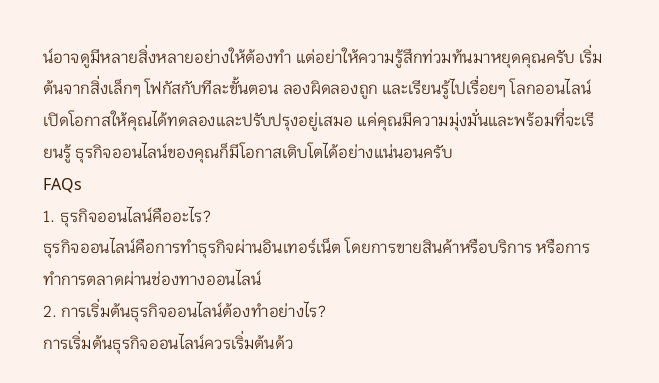น์อาจดูมีหลายสิ่งหลายอย่างให้ต้องทำ แต่อย่าให้ความรู้สึกท่วมท้นมาหยุดคุณครับ เริ่มต้นจากสิ่งเล็กๆ โฟกัสกับทีละขั้นตอน ลองผิดลองถูก และเรียนรู้ไปเรื่อยๆ โลกออนไลน์เปิดโอกาสให้คุณได้ทดลองและปรับปรุงอยู่เสมอ แค่คุณมีความมุ่งมั่นและพร้อมที่จะเรียนรู้ ธุรกิจออนไลน์ของคุณก็มีโอกาสเติบโตได้อย่างแน่นอนครับ
FAQs
1. ธุรกิจออนไลน์คืออะไร?
ธุรกิจออนไลน์คือการทำธุรกิจผ่านอินเทอร์เน็ต โดยการขายสินค้าหรือบริการ หรือการทำการตลาดผ่านช่องทางออนไลน์
2. การเริ่มต้นธุรกิจออนไลน์ต้องทำอย่างไร?
การเริ่มต้นธุรกิจออนไลน์ควรเริ่มต้นด้ว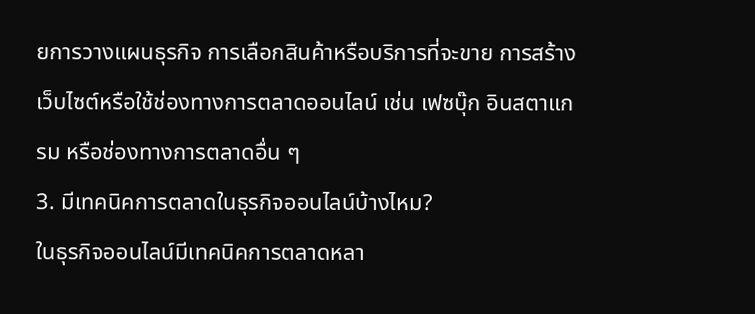ยการวางแผนธุรกิจ การเลือกสินค้าหรือบริการที่จะขาย การสร้างเว็บไซต์หรือใช้ช่องทางการตลาดออนไลน์ เช่น เฟซบุ๊ก อินสตาแกรม หรือช่องทางการตลาดอื่น ๆ
3. มีเทคนิคการตลาดในธุรกิจออนไลน์บ้างไหม?
ในธุรกิจออนไลน์มีเทคนิคการตลาดหลา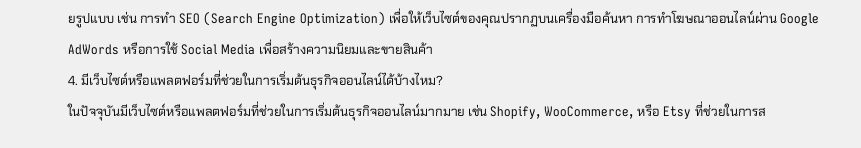ยรูปแบบ เช่น การทำ SEO (Search Engine Optimization) เพื่อให้เว็บไซต์ของคุณปรากฏบนเครื่องมือค้นหา การทำโฆษณาออนไลน์ผ่าน Google AdWords หรือการใช้ Social Media เพื่อสร้างความนิยมและขายสินค้า
4. มีเว็บไซต์หรือแพลตฟอร์มที่ช่วยในการเริ่มต้นธุรกิจออนไลน์ได้บ้างไหม?
ในปัจจุบันมีเว็บไซต์หรือแพลตฟอร์มที่ช่วยในการเริ่มต้นธุรกิจออนไลน์มากมาย เช่น Shopify, WooCommerce, หรือ Etsy ที่ช่วยในการส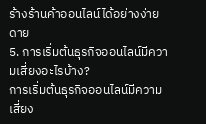ร้างร้านค้าออนไลน์ได้อย่างง่ายดาย
5. การเริ่มต้นธุรกิจออนไลน์มีความเสี่ยงอะไรบ้าง?
การเริ่มต้นธุรกิจออนไลน์มีความเสี่ยง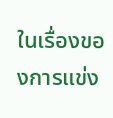ในเรื่องของการแข่ง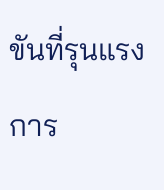ขันที่รุนแรง การ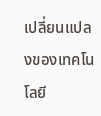เปลี่ยนแปลงของเทคโนโลยี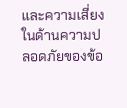และความเสี่ยงในด้านความปลอดภัยของข้อ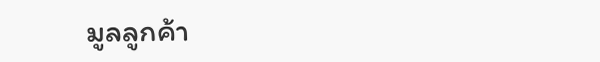มูลลูกค้า